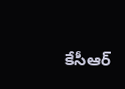కేసీఆర్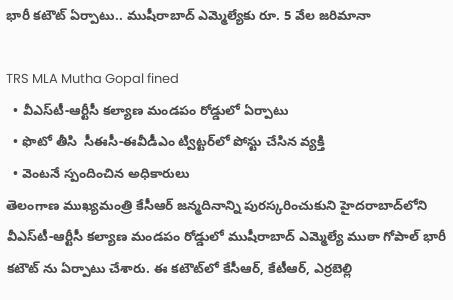భారీ కటౌట్ ఏర్పాటు.. ముషీరాబాద్ ఎమ్మెల్యేకు రూ. 5 వేల జరిమానా

TRS MLA Mutha Gopal fined
  • వీఎస్‌టీ-ఆర్టీసీ కల్యాణ మండపం రోడ్డులో ఏర్పాటు
  • ఫొటో తీసి  సీఈసీ-ఈవీడీఎం ట్విట్టర్‌లో పోస్టు చేసిన వ్యక్తి
  • వెంటనే స్పందించిన అధికారులు
తెలంగాణ ముఖ్యమంత్రి కేసీఆర్ జన్మదినాన్ని పురస్కరించుకుని హైదరాబాద్‌లోని వీఎస్‌టీ-ఆర్టీసీ కల్యాణ మండపం రోడ్డులో ముషీరాబాద్ ఎమ్మెల్యే ముఠా గోపాల్ భారీ కటౌట్ ను ఏర్పాటు చేశారు. ఈ కటౌట్‌లో కేసీఆర్, కేటీఆర్, ఎర్రబెల్లి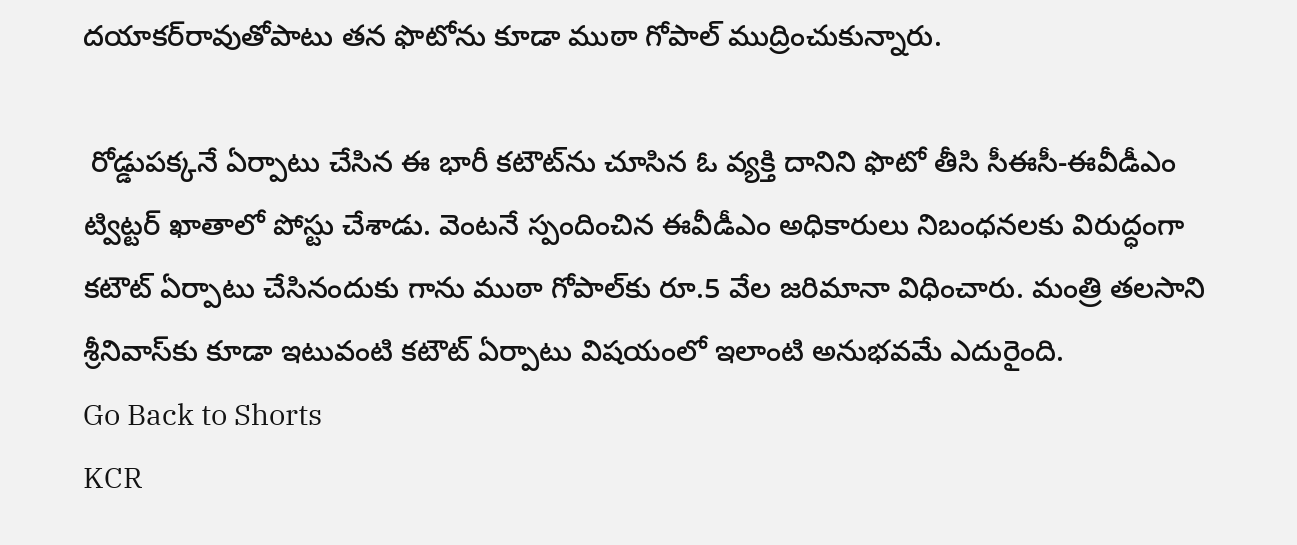దయాకర్‌రావుతోపాటు తన ఫొటోను కూడా ముఠా గోపాల్ ముద్రించుకున్నారు.

 రోడ్డుపక్కనే ఏర్పాటు చేసిన ఈ భారీ కటౌట్‌ను చూసిన ఓ వ్యక్తి దానిని ఫొటో తీసి సీఈసీ-ఈవీడీఎం ట్విట్టర్ ఖాతాలో పోస్టు చేశాడు. వెంటనే స్పందించిన ఈవీడీఎం అధికారులు నిబంధనలకు విరుద్ధంగా కటౌట్ ఏర్పాటు చేసినందుకు గాను ముఠా గోపాల్‌కు రూ.5 వేల జరిమానా విధించారు. మంత్రి తలసాని శ్రీనివాస్‌కు కూడా ఇటువంటి కటౌట్ ఏర్పాటు విషయంలో ఇలాంటి అనుభవమే ఎదురైంది.
Go Back to Shorts
KCR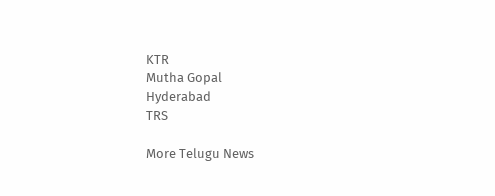KTR
Mutha Gopal
Hyderabad
TRS

More Telugu News